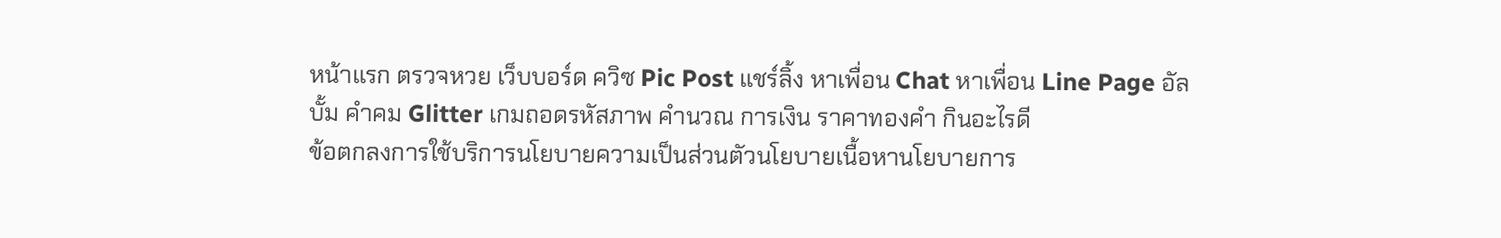หน้าแรก ตรวจหวย เว็บบอร์ด ควิซ Pic Post แชร์ลิ้ง หาเพื่อน Chat หาเพื่อน Line Page อัลบั้ม คำคม Glitter เกมถอดรหัสภาพ คำนวณ การเงิน ราคาทองคำ กินอะไรดี
ข้อตกลงการใช้บริการนโยบายความเป็นส่วนตัวนโยบายเนื้อหานโยบายการ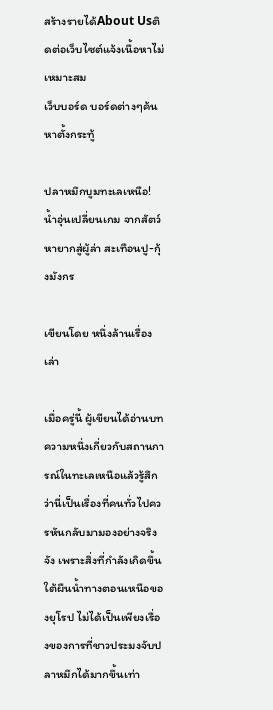สร้างรายได้About Usติดต่อเว็บไซต์แจ้งเนื้อหาไม่เหมาะสม
เว็บบอร์ด บอร์ดต่างๆค้นหาตั้งกระทู้

ปลาหมึกบูมทะเลเหนือ! น้ำอุ่นเปลี่ยนเกม จากสัตว์หายากสู่ผู้ล่า สะเทือนปู-กุ้งมังกร

เขียนโดย หนึ่งล้านเรื่องเล่า

เมื่อครู่นี้ ผู้เขียนได้อ่านบทความหนึ่งเกี่ยวกับสถานการณ์ในทะเลเหนือแล้วรู้สึกว่านี่เป็นเรื่องที่คนทั่วไปควรหันกลับมามองอย่างจริงจัง เพราะสิ่งที่กำลังเกิดขึ้นใต้ผืนน้ำทางตอนเหนือของยุโรป ไม่ได้เป็นเพียงเรื่องของการที่ชาวประมงจับปลาหมึกได้มากขึ้นเท่า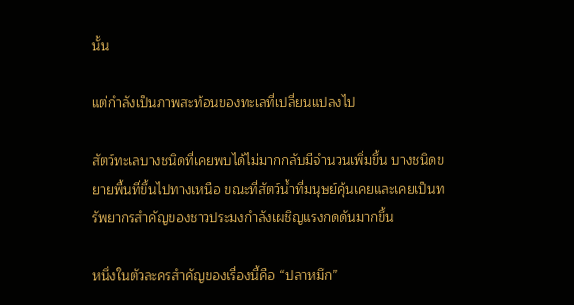นั้น

แต่กำลังเป็นภาพสะท้อนของทะเลที่เปลี่ยนแปลงไป

สัตว์ทะเลบางชนิดที่เคยพบได้ไม่มากกลับมีจำนวนเพิ่มขึ้น บางชนิดขยายพื้นที่ขึ้นไปทางเหนือ ขณะที่สัตว์น้ำที่มนุษย์คุ้นเคยและเคยเป็นทรัพยากรสำคัญของชาวประมงกำลังเผชิญแรงกดดันมากขึ้น

หนึ่งในตัวละครสำคัญของเรื่องนี้คือ “ปลาหมึก”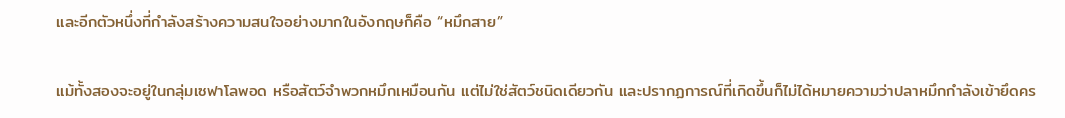และอีกตัวหนึ่งที่กำลังสร้างความสนใจอย่างมากในอังกฤษก็คือ “หมึกสาย”

แม้ทั้งสองจะอยู่ในกลุ่มเซฟาโลพอด หรือสัตว์จำพวกหมึกเหมือนกัน แต่ไม่ใช่สัตว์ชนิดเดียวกัน และปรากฏการณ์ที่เกิดขึ้นก็ไม่ได้หมายความว่าปลาหมึกกำลังเข้ายึดคร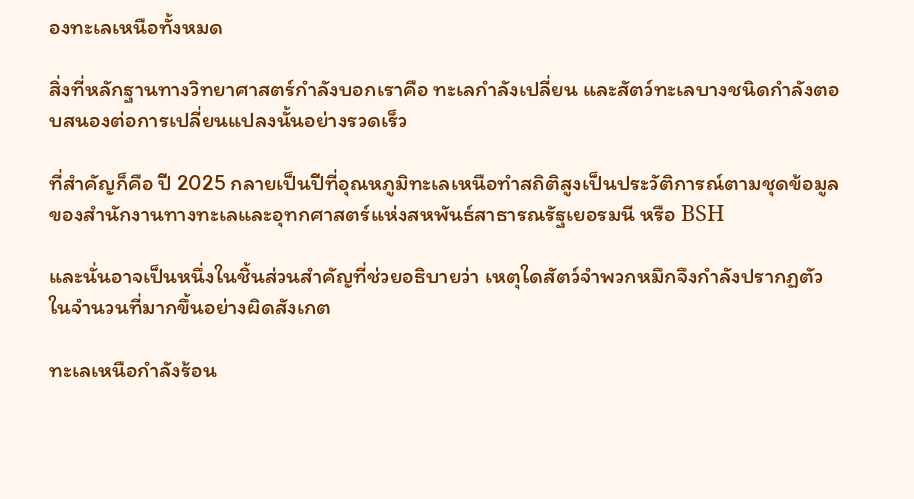องทะเลเหนือทั้งหมด

สิ่งที่หลักฐานทางวิทยาศาสตร์กำลังบอกเราคือ ทะเลกำลังเปลี่ยน และสัตว์ทะเลบางชนิดกำลังตอบสนองต่อการเปลี่ยนแปลงนั้นอย่างรวดเร็ว

ที่สำคัญก็คือ ปี 2025 กลายเป็นปีที่อุณหภูมิทะเลเหนือทำสถิติสูงเป็นประวัติการณ์ตามชุดข้อมูลของสำนักงานทางทะเลและอุทกศาสตร์แห่งสหพันธ์สาธารณรัฐเยอรมนี หรือ BSH

และนั่นอาจเป็นหนึ่งในชิ้นส่วนสำคัญที่ช่วยอธิบายว่า เหตุใดสัตว์จำพวกหมึกจึงกำลังปรากฏตัวในจำนวนที่มากขึ้นอย่างผิดสังเกต

ทะเลเหนือกำลังร้อน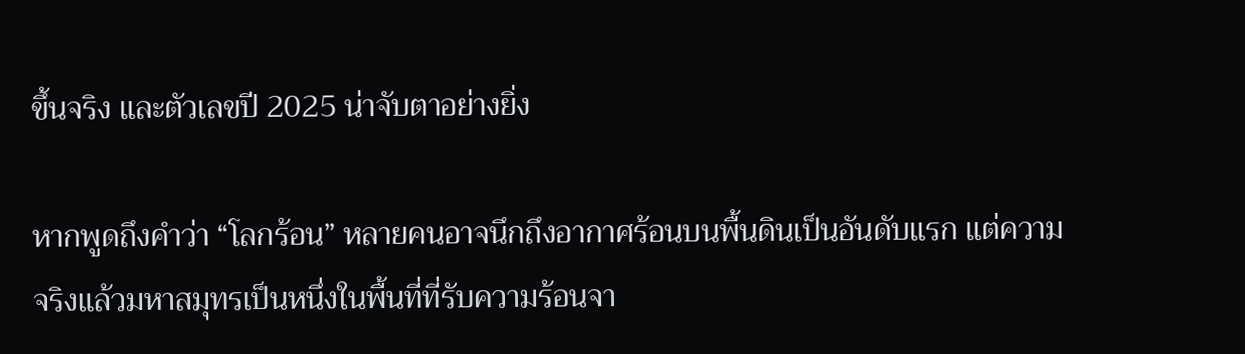ขึ้นจริง และตัวเลขปี 2025 น่าจับตาอย่างยิ่ง

หากพูดถึงคำว่า “โลกร้อน” หลายคนอาจนึกถึงอากาศร้อนบนพื้นดินเป็นอันดับแรก แต่ความจริงแล้วมหาสมุทรเป็นหนึ่งในพื้นที่ที่รับความร้อนจา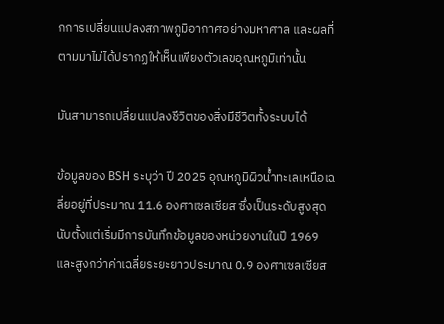กการเปลี่ยนแปลงสภาพภูมิอากาศอย่างมหาศาล และผลที่ตามมาไม่ได้ปรากฏให้เห็นเพียงตัวเลขอุณหภูมิเท่านั้น

มันสามารถเปลี่ยนแปลงชีวิตของสิ่งมีชีวิตทั้งระบบได้

ข้อมูลของ BSH ระบุว่า ปี 2025 อุณหภูมิผิวน้ำทะเลเหนือเฉลี่ยอยู่ที่ประมาณ 11.6 องศาเซลเซียส ซึ่งเป็นระดับสูงสุดนับตั้งแต่เริ่มมีการบันทึกข้อมูลของหน่วยงานในปี 1969 และสูงกว่าค่าเฉลี่ยระยะยาวประมาณ 0.9 องศาเซลเซียส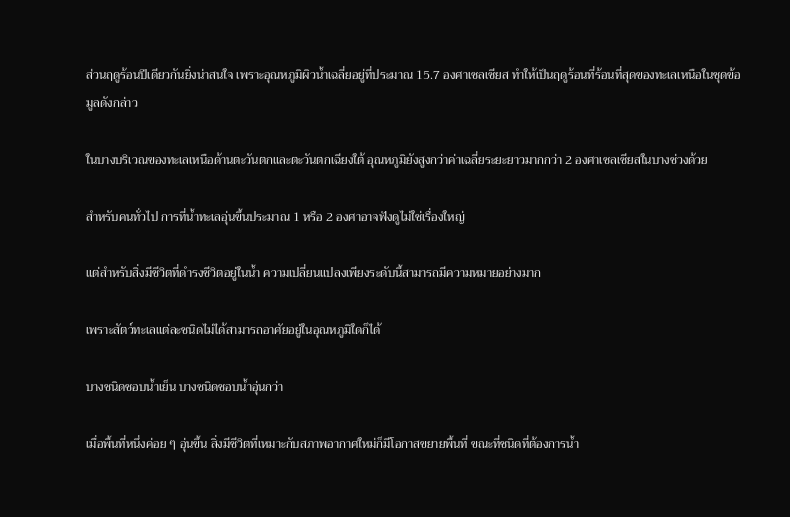ส่วนฤดูร้อนปีเดียวกันยิ่งน่าสนใจ เพราะอุณหภูมิผิวน้ำเฉลี่ยอยู่ที่ประมาณ 15.7 องศาเซลเซียส ทำให้เป็นฤดูร้อนที่ร้อนที่สุดของทะเลเหนือในชุดข้อมูลดังกล่าว

ในบางบริเวณของทะเลเหนือด้านตะวันตกและตะวันตกเฉียงใต้ อุณหภูมิยังสูงกว่าค่าเฉลี่ยระยะยาวมากกว่า 2 องศาเซลเซียสในบางช่วงด้วย

สำหรับคนทั่วไป การที่น้ำทะเลอุ่นขึ้นประมาณ 1 หรือ 2 องศาอาจฟังดูไม่ใช่เรื่องใหญ่

แต่สำหรับสิ่งมีชีวิตที่ดำรงชีวิตอยู่ในน้ำ ความเปลี่ยนแปลงเพียงระดับนี้สามารถมีความหมายอย่างมาก

เพราะสัตว์ทะเลแต่ละชนิดไม่ได้สามารถอาศัยอยู่ในอุณหภูมิใดก็ได้

บางชนิดชอบน้ำเย็น บางชนิดชอบน้ำอุ่นกว่า

เมื่อพื้นที่หนึ่งค่อย ๆ อุ่นขึ้น สิ่งมีชีวิตที่เหมาะกับสภาพอากาศใหม่ก็มีโอกาสขยายพื้นที่ ขณะที่ชนิดที่ต้องการน้ำ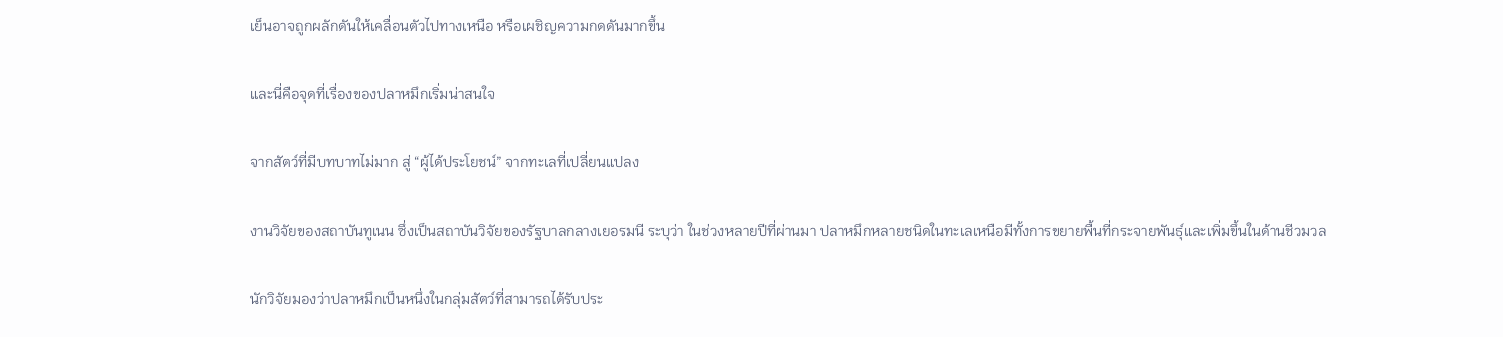เย็นอาจถูกผลักดันให้เคลื่อนตัวไปทางเหนือ หรือเผชิญความกดดันมากขึ้น

และนี่คือจุดที่เรื่องของปลาหมึกเริ่มน่าสนใจ

จากสัตว์ที่มีบทบาทไม่มาก สู่ “ผู้ได้ประโยชน์” จากทะเลที่เปลี่ยนแปลง

งานวิจัยของสถาบันทูเนน ซึ่งเป็นสถาบันวิจัยของรัฐบาลกลางเยอรมนี ระบุว่า ในช่วงหลายปีที่ผ่านมา ปลาหมึกหลายชนิดในทะเลเหนือมีทั้งการขยายพื้นที่กระจายพันธุ์และเพิ่มขึ้นในด้านชีวมวล

นักวิจัยมองว่าปลาหมึกเป็นหนึ่งในกลุ่มสัตว์ที่สามารถได้รับประ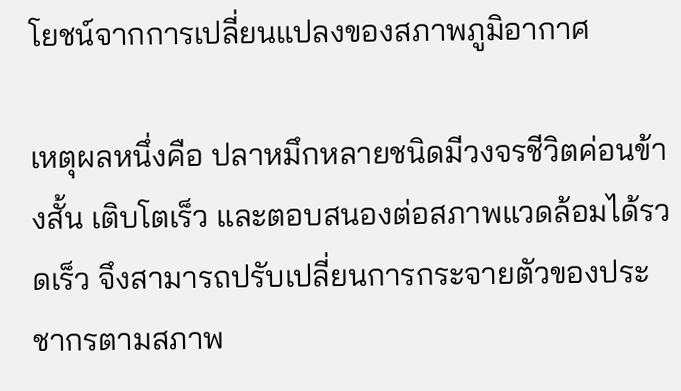โยชน์จากการเปลี่ยนแปลงของสภาพภูมิอากาศ

เหตุผลหนึ่งคือ ปลาหมึกหลายชนิดมีวงจรชีวิตค่อนข้างสั้น เติบโตเร็ว และตอบสนองต่อสภาพแวดล้อมได้รวดเร็ว จึงสามารถปรับเปลี่ยนการกระจายตัวของประชากรตามสภาพ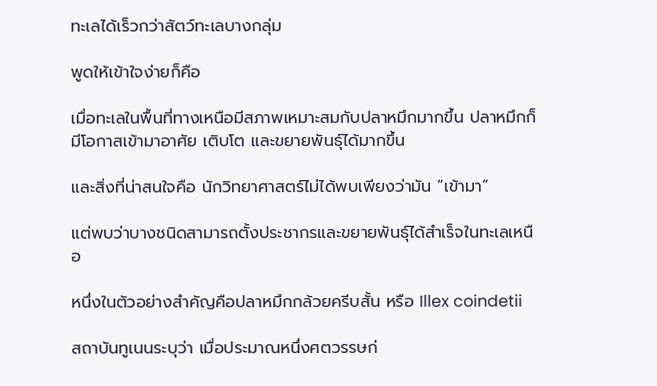ทะเลได้เร็วกว่าสัตว์ทะเลบางกลุ่ม

พูดให้เข้าใจง่ายก็คือ

เมื่อทะเลในพื้นที่ทางเหนือมีสภาพเหมาะสมกับปลาหมึกมากขึ้น ปลาหมึกก็มีโอกาสเข้ามาอาศัย เติบโต และขยายพันธุ์ได้มากขึ้น

และสิ่งที่น่าสนใจคือ นักวิทยาศาสตร์ไม่ได้พบเพียงว่ามัน “เข้ามา”

แต่พบว่าบางชนิดสามารถตั้งประชากรและขยายพันธุ์ได้สำเร็จในทะเลเหนือ

หนึ่งในตัวอย่างสำคัญคือปลาหมึกกล้วยครีบสั้น หรือ Illex coindetii

สถาบันทูเนนระบุว่า เมื่อประมาณหนึ่งศตวรรษก่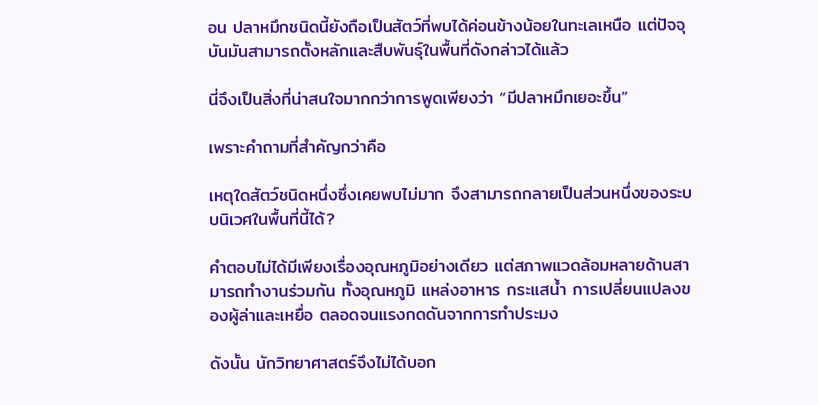อน ปลาหมึกชนิดนี้ยังถือเป็นสัตว์ที่พบได้ค่อนข้างน้อยในทะเลเหนือ แต่ปัจจุบันมันสามารถตั้งหลักและสืบพันธุ์ในพื้นที่ดังกล่าวได้แล้ว

นี่จึงเป็นสิ่งที่น่าสนใจมากกว่าการพูดเพียงว่า “มีปลาหมึกเยอะขึ้น”

เพราะคำถามที่สำคัญกว่าคือ

เหตุใดสัตว์ชนิดหนึ่งซึ่งเคยพบไม่มาก จึงสามารถกลายเป็นส่วนหนึ่งของระบบนิเวศในพื้นที่นี้ได้?

คำตอบไม่ได้มีเพียงเรื่องอุณหภูมิอย่างเดียว แต่สภาพแวดล้อมหลายด้านสามารถทำงานร่วมกัน ทั้งอุณหภูมิ แหล่งอาหาร กระแสน้ำ การเปลี่ยนแปลงของผู้ล่าและเหยื่อ ตลอดจนแรงกดดันจากการทำประมง

ดังนั้น นักวิทยาศาสตร์จึงไม่ได้บอก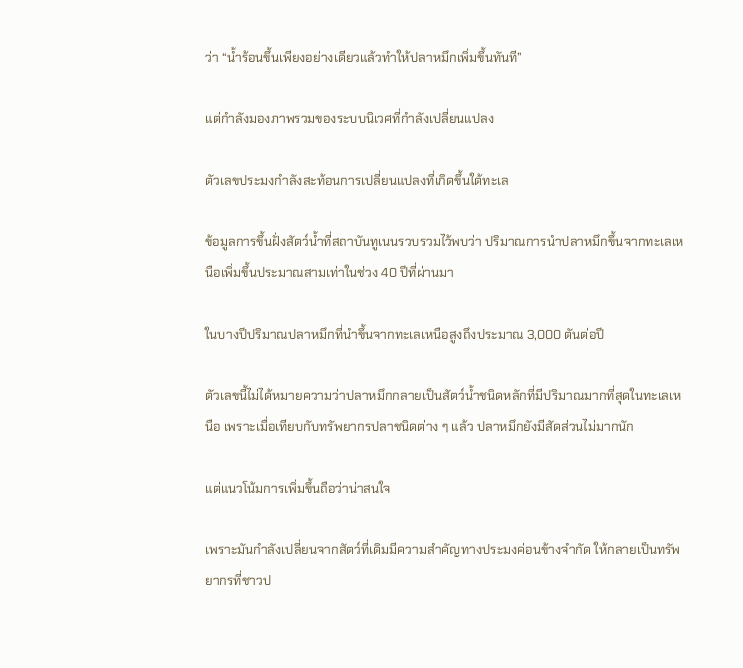ว่า “น้ำร้อนขึ้นเพียงอย่างเดียวแล้วทำให้ปลาหมึกเพิ่มขึ้นทันที”

แต่กำลังมองภาพรวมของระบบนิเวศที่กำลังเปลี่ยนแปลง

ตัวเลขประมงกำลังสะท้อนการเปลี่ยนแปลงที่เกิดขึ้นใต้ทะเล

ข้อมูลการขึ้นฝั่งสัตว์น้ำที่สถาบันทูเนนรวบรวมไว้พบว่า ปริมาณการนำปลาหมึกขึ้นจากทะเลเหนือเพิ่มขึ้นประมาณสามเท่าในช่วง 40 ปีที่ผ่านมา

ในบางปีปริมาณปลาหมึกที่นำขึ้นจากทะเลเหนือสูงถึงประมาณ 3,000 ตันต่อปี

ตัวเลขนี้ไม่ได้หมายความว่าปลาหมึกกลายเป็นสัตว์น้ำชนิดหลักที่มีปริมาณมากที่สุดในทะเลเหนือ เพราะเมื่อเทียบกับทรัพยากรปลาชนิดต่าง ๆ แล้ว ปลาหมึกยังมีสัดส่วนไม่มากนัก

แต่แนวโน้มการเพิ่มขึ้นถือว่าน่าสนใจ

เพราะมันกำลังเปลี่ยนจากสัตว์ที่เดิมมีความสำคัญทางประมงค่อนข้างจำกัด ให้กลายเป็นทรัพยากรที่ชาวป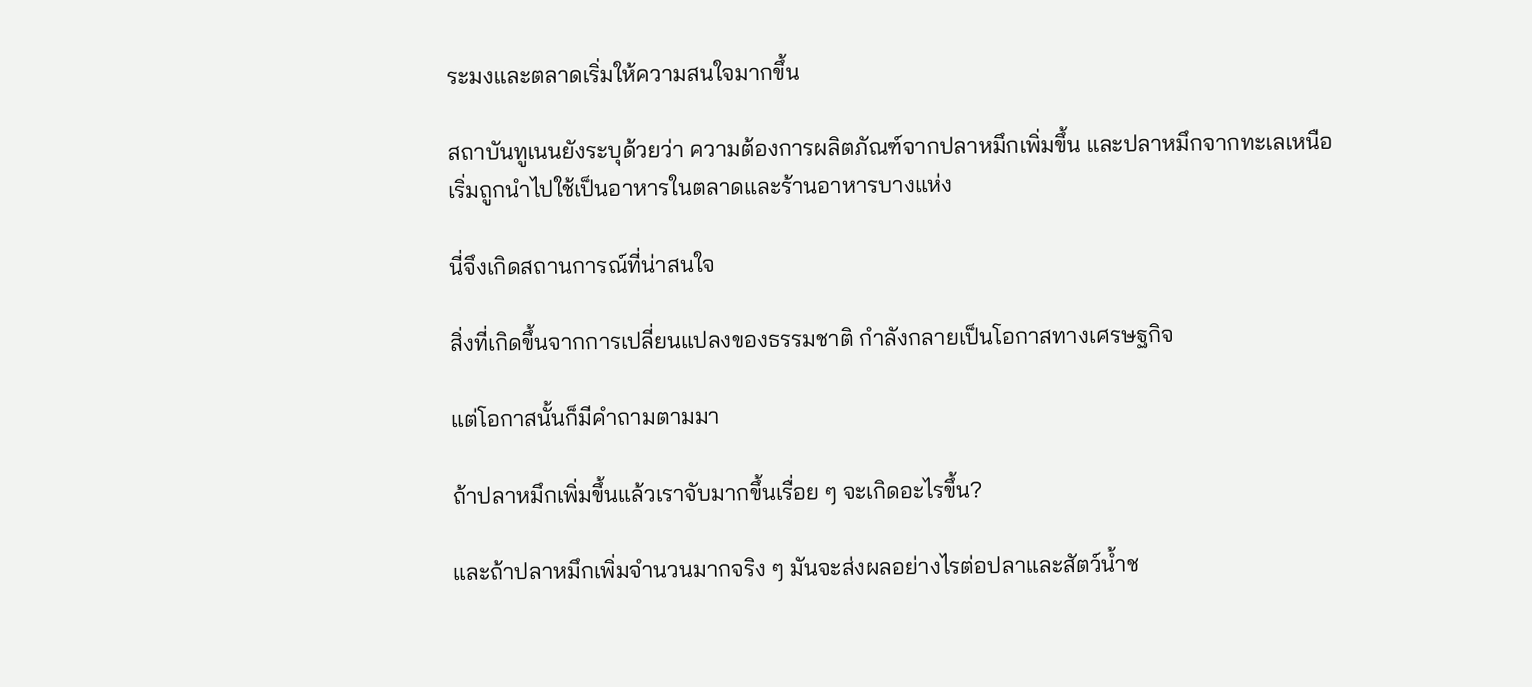ระมงและตลาดเริ่มให้ความสนใจมากขึ้น

สถาบันทูเนนยังระบุด้วยว่า ความต้องการผลิตภัณฑ์จากปลาหมึกเพิ่มขึ้น และปลาหมึกจากทะเลเหนือเริ่มถูกนำไปใช้เป็นอาหารในตลาดและร้านอาหารบางแห่ง

นี่จึงเกิดสถานการณ์ที่น่าสนใจ

สิ่งที่เกิดขึ้นจากการเปลี่ยนแปลงของธรรมชาติ กำลังกลายเป็นโอกาสทางเศรษฐกิจ

แต่โอกาสนั้นก็มีคำถามตามมา

ถ้าปลาหมึกเพิ่มขึ้นแล้วเราจับมากขึ้นเรื่อย ๆ จะเกิดอะไรขึ้น?

และถ้าปลาหมึกเพิ่มจำนวนมากจริง ๆ มันจะส่งผลอย่างไรต่อปลาและสัตว์น้ำช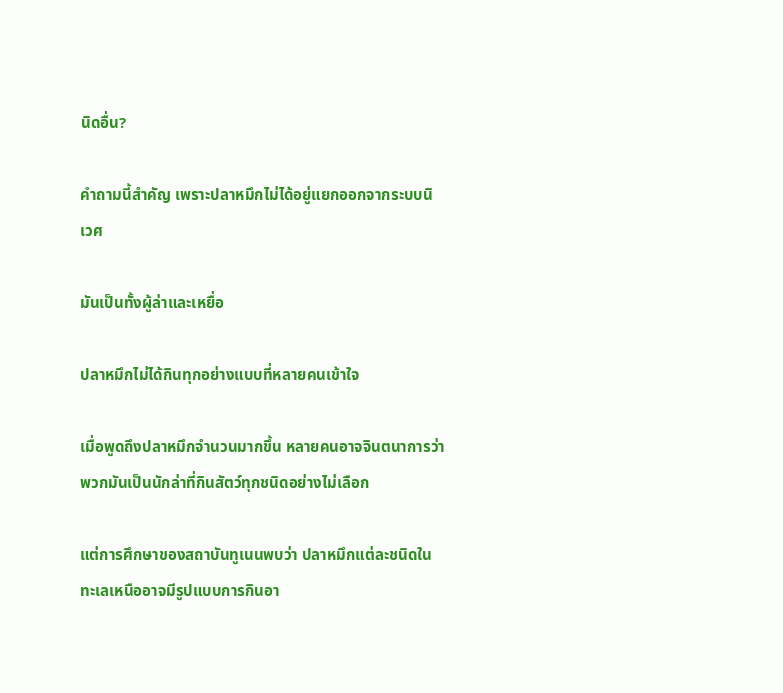นิดอื่น?

คำถามนี้สำคัญ เพราะปลาหมึกไม่ได้อยู่แยกออกจากระบบนิเวศ

มันเป็นทั้งผู้ล่าและเหยื่อ

ปลาหมึกไม่ได้กินทุกอย่างแบบที่หลายคนเข้าใจ

เมื่อพูดถึงปลาหมึกจำนวนมากขึ้น หลายคนอาจจินตนาการว่าพวกมันเป็นนักล่าที่กินสัตว์ทุกชนิดอย่างไม่เลือก

แต่การศึกษาของสถาบันทูเนนพบว่า ปลาหมึกแต่ละชนิดในทะเลเหนืออาจมีรูปแบบการกินอา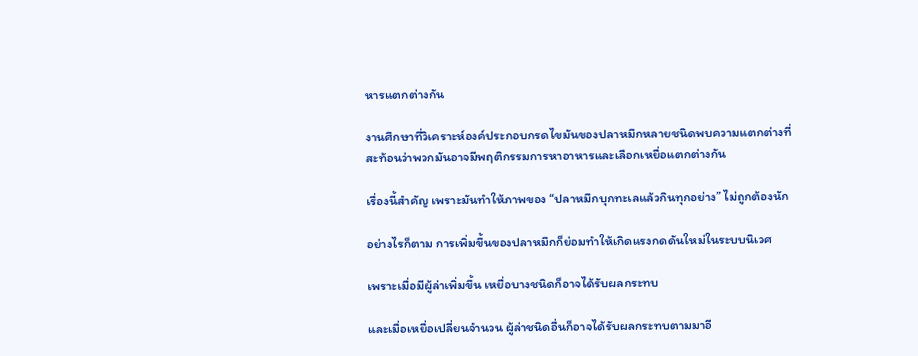หารแตกต่างกัน

งานศึกษาที่วิเคราะห์องค์ประกอบกรดไขมันของปลาหมึกหลายชนิดพบความแตกต่างที่สะท้อนว่าพวกมันอาจมีพฤติกรรมการหาอาหารและเลือกเหยื่อแตกต่างกัน

เรื่องนี้สำคัญ เพราะมันทำให้ภาพของ “ปลาหมึกบุกทะเลแล้วกินทุกอย่าง” ไม่ถูกต้องนัก

อย่างไรก็ตาม การเพิ่มขึ้นของปลาหมึกก็ย่อมทำให้เกิดแรงกดดันใหม่ในระบบนิเวศ

เพราะเมื่อมีผู้ล่าเพิ่มขึ้น เหยื่อบางชนิดก็อาจได้รับผลกระทบ

และเมื่อเหยื่อเปลี่ยนจำนวน ผู้ล่าชนิดอื่นก็อาจได้รับผลกระทบตามมาอี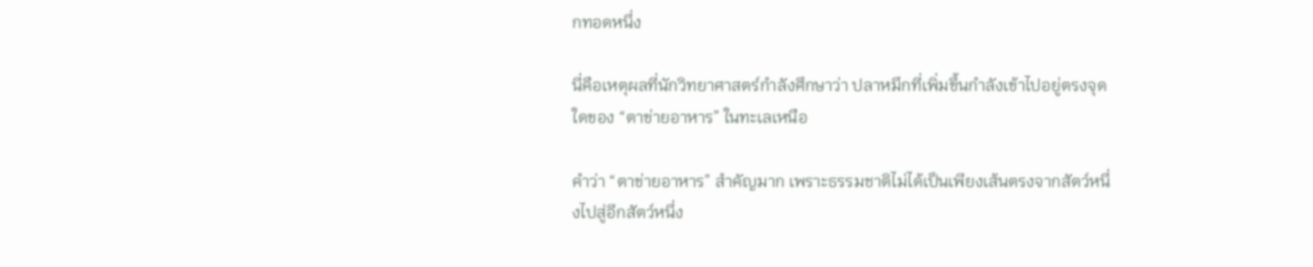กทอดหนึ่ง

นี่คือเหตุผลที่นักวิทยาศาสตร์กำลังศึกษาว่า ปลาหมึกที่เพิ่มขึ้นกำลังเข้าไปอยู่ตรงจุดใดของ “ตาข่ายอาหาร” ในทะเลเหนือ

คำว่า “ตาข่ายอาหาร” สำคัญมาก เพราะธรรมชาติไม่ได้เป็นเพียงเส้นตรงจากสัตว์หนึ่งไปสู่อีกสัตว์หนึ่ง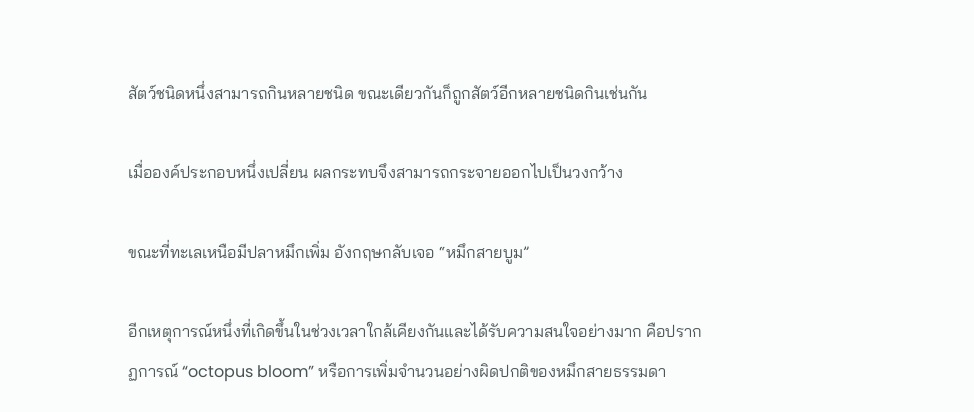สัตว์ชนิดหนึ่งสามารถกินหลายชนิด ขณะเดียวกันก็ถูกสัตว์อีกหลายชนิดกินเช่นกัน

เมื่อองค์ประกอบหนึ่งเปลี่ยน ผลกระทบจึงสามารถกระจายออกไปเป็นวงกว้าง

ขณะที่ทะเลเหนือมีปลาหมึกเพิ่ม อังกฤษกลับเจอ “หมึกสายบูม”

อีกเหตุการณ์หนึ่งที่เกิดขึ้นในช่วงเวลาใกล้เคียงกันและได้รับความสนใจอย่างมาก คือปรากฏการณ์ “octopus bloom” หรือการเพิ่มจำนวนอย่างผิดปกติของหมึกสายธรรมดา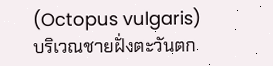(Octopus vulgaris) บริเวณชายฝั่งตะวันตก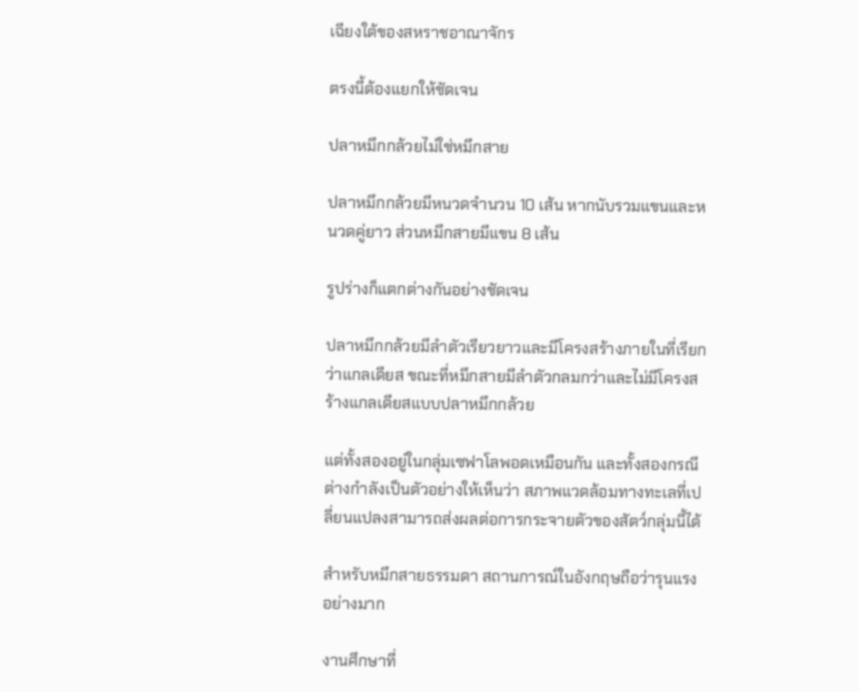เฉียงใต้ของสหราชอาณาจักร

ตรงนี้ต้องแยกให้ชัดเจน

ปลาหมึกกล้วยไม่ใช่หมึกสาย

ปลาหมึกกล้วยมีหนวดจำนวน 10 เส้น หากนับรวมแขนและหนวดคู่ยาว ส่วนหมึกสายมีแขน 8 เส้น

รูปร่างก็แตกต่างกันอย่างชัดเจน

ปลาหมึกกล้วยมีลำตัวเรียวยาวและมีโครงสร้างภายในที่เรียกว่าแกลเดียส ขณะที่หมึกสายมีลำตัวกลมกว่าและไม่มีโครงสร้างแกลเดียสแบบปลาหมึกกล้วย

แต่ทั้งสองอยู่ในกลุ่มเซฟาโลพอดเหมือนกัน และทั้งสองกรณีต่างกำลังเป็นตัวอย่างให้เห็นว่า สภาพแวดล้อมทางทะเลที่เปลี่ยนแปลงสามารถส่งผลต่อการกระจายตัวของสัตว์กลุ่มนี้ได้

สำหรับหมึกสายธรรมดา สถานการณ์ในอังกฤษถือว่ารุนแรงอย่างมาก

งานศึกษาที่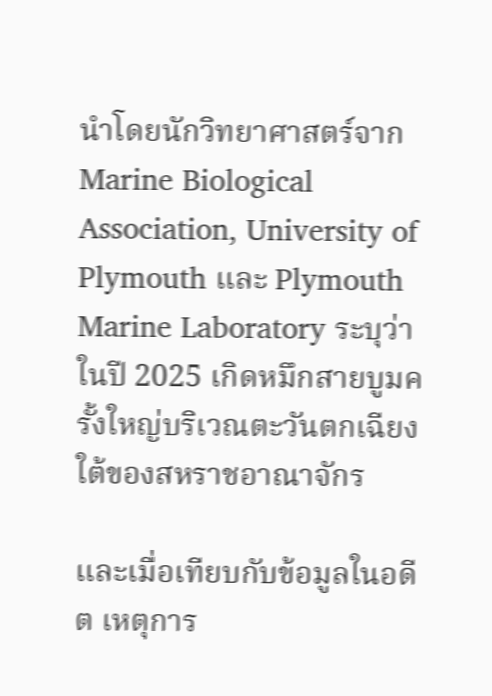นำโดยนักวิทยาศาสตร์จาก Marine Biological Association, University of Plymouth และ Plymouth Marine Laboratory ระบุว่า ในปี 2025 เกิดหมึกสายบูมครั้งใหญ่บริเวณตะวันตกเฉียงใต้ของสหราชอาณาจักร

และเมื่อเทียบกับข้อมูลในอดีต เหตุการ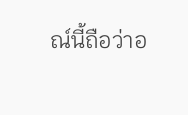ณ์นี้ถือว่าอ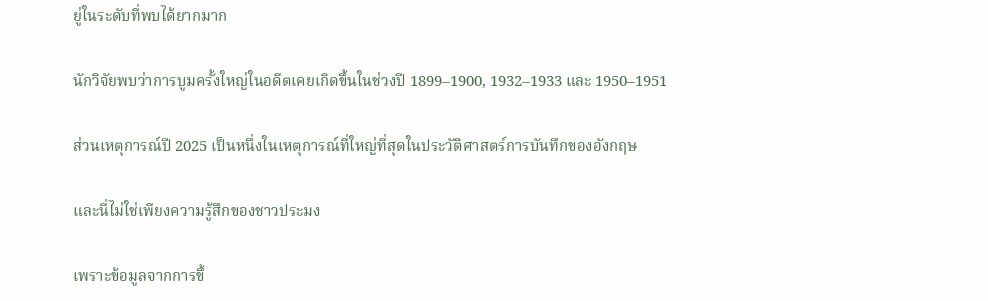ยู่ในระดับที่พบได้ยากมาก

นักวิจัยพบว่าการบูมครั้งใหญ่ในอดีตเคยเกิดขึ้นในช่วงปี 1899–1900, 1932–1933 และ 1950–1951

ส่วนเหตุการณ์ปี 2025 เป็นหนึ่งในเหตุการณ์ที่ใหญ่ที่สุดในประวัติศาสตร์การบันทึกของอังกฤษ

และนี่ไม่ใช่เพียงความรู้สึกของชาวประมง

เพราะข้อมูลจากการขึ้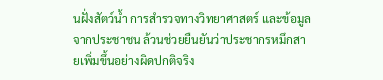นฝั่งสัตว์น้ำ การสำรวจทางวิทยาศาสตร์ และข้อมูลจากประชาชน ล้วนช่วยยืนยันว่าประชากรหมึกสายเพิ่มขึ้นอย่างผิดปกติจริง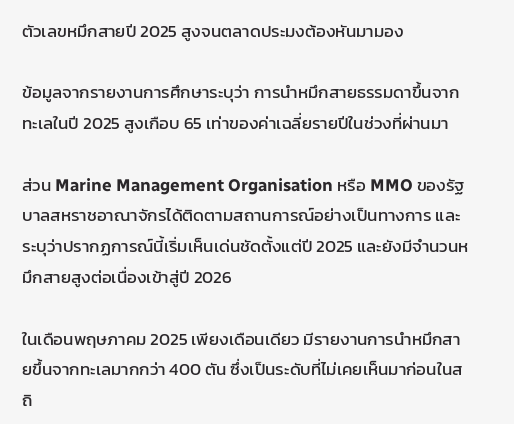ตัวเลขหมึกสายปี 2025 สูงจนตลาดประมงต้องหันมามอง

ข้อมูลจากรายงานการศึกษาระบุว่า การนำหมึกสายธรรมดาขึ้นจากทะเลในปี 2025 สูงเกือบ 65 เท่าของค่าเฉลี่ยรายปีในช่วงที่ผ่านมา

ส่วน Marine Management Organisation หรือ MMO ของรัฐบาลสหราชอาณาจักรได้ติดตามสถานการณ์อย่างเป็นทางการ และระบุว่าปรากฏการณ์นี้เริ่มเห็นเด่นชัดตั้งแต่ปี 2025 และยังมีจำนวนหมึกสายสูงต่อเนื่องเข้าสู่ปี 2026

ในเดือนพฤษภาคม 2025 เพียงเดือนเดียว มีรายงานการนำหมึกสายขึ้นจากทะเลมากกว่า 400 ตัน ซึ่งเป็นระดับที่ไม่เคยเห็นมาก่อนในสถิ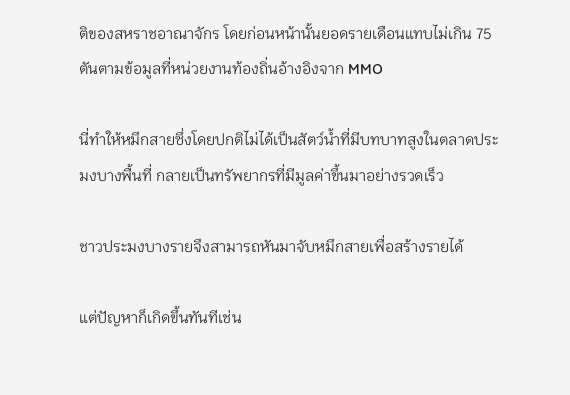ติของสหราชอาณาจักร โดยก่อนหน้านั้นยอดรายเดือนแทบไม่เกิน 75 ตันตามข้อมูลที่หน่วยงานท้องถิ่นอ้างอิงจาก MMO

นี่ทำให้หมึกสายซึ่งโดยปกติไม่ได้เป็นสัตว์น้ำที่มีบทบาทสูงในตลาดประมงบางพื้นที่ กลายเป็นทรัพยากรที่มีมูลค่าขึ้นมาอย่างรวดเร็ว

ชาวประมงบางรายจึงสามารถหันมาจับหมึกสายเพื่อสร้างรายได้

แต่ปัญหาก็เกิดขึ้นทันทีเช่น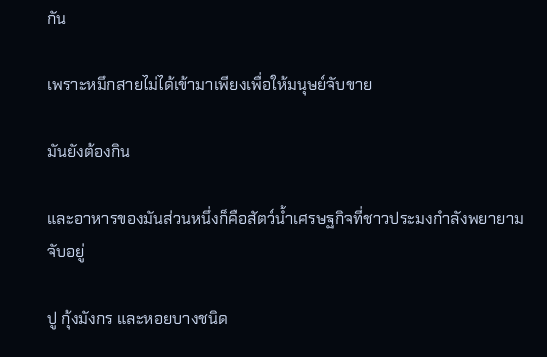กัน

เพราะหมึกสายไม่ได้เข้ามาเพียงเพื่อให้มนุษย์จับขาย

มันยังต้องกิน

และอาหารของมันส่วนหนึ่งก็คือสัตว์น้ำเศรษฐกิจที่ชาวประมงกำลังพยายามจับอยู่

ปู กุ้งมังกร และหอยบางชนิด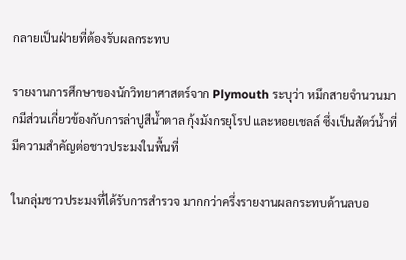กลายเป็นฝ่ายที่ต้องรับผลกระทบ

รายงานการศึกษาของนักวิทยาศาสตร์จาก Plymouth ระบุว่า หมึกสายจำนวนมากมีส่วนเกี่ยวข้องกับการล่าปูสีน้ำตาล กุ้งมังกรยุโรป และหอยเชลล์ ซึ่งเป็นสัตว์น้ำที่มีความสำคัญต่อชาวประมงในพื้นที่

ในกลุ่มชาวประมงที่ได้รับการสำรวจ มากกว่าครึ่งรายงานผลกระทบด้านลบอ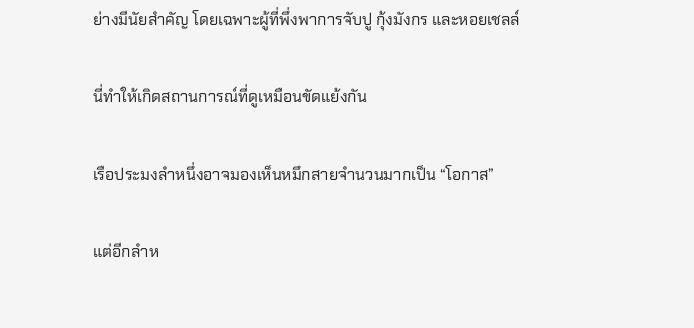ย่างมีนัยสำคัญ โดยเฉพาะผู้ที่พึ่งพาการจับปู กุ้งมังกร และหอยเชลล์

นี่ทำให้เกิดสถานการณ์ที่ดูเหมือนขัดแย้งกัน

เรือประมงลำหนึ่งอาจมองเห็นหมึกสายจำนวนมากเป็น “โอกาส”

แต่อีกลำห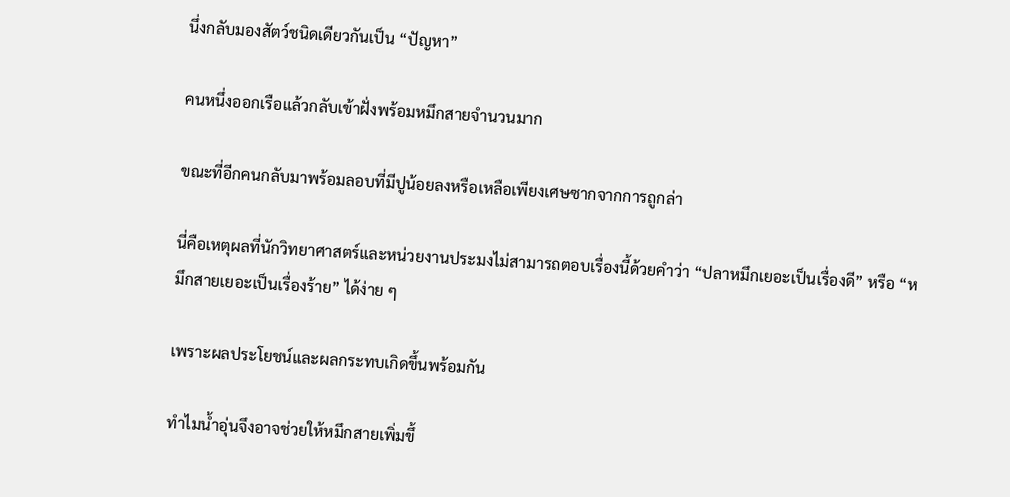นึ่งกลับมองสัตว์ชนิดเดียวกันเป็น “ปัญหา”

คนหนึ่งออกเรือแล้วกลับเข้าฝั่งพร้อมหมึกสายจำนวนมาก

ขณะที่อีกคนกลับมาพร้อมลอบที่มีปูน้อยลงหรือเหลือเพียงเศษซากจากการถูกล่า

นี่คือเหตุผลที่นักวิทยาศาสตร์และหน่วยงานประมงไม่สามารถตอบเรื่องนี้ด้วยคำว่า “ปลาหมึกเยอะเป็นเรื่องดี” หรือ “หมึกสายเยอะเป็นเรื่องร้าย” ได้ง่าย ๆ

เพราะผลประโยชน์และผลกระทบเกิดขึ้นพร้อมกัน

ทำไมน้ำอุ่นจึงอาจช่วยให้หมึกสายเพิ่มขึ้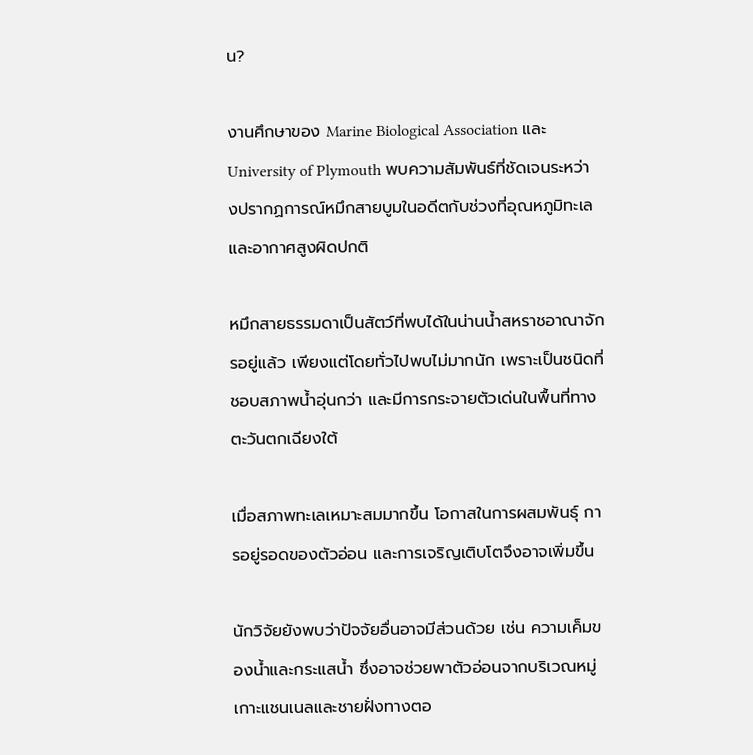น?

งานศึกษาของ Marine Biological Association และ University of Plymouth พบความสัมพันธ์ที่ชัดเจนระหว่างปรากฏการณ์หมึกสายบูมในอดีตกับช่วงที่อุณหภูมิทะเลและอากาศสูงผิดปกติ

หมึกสายธรรมดาเป็นสัตว์ที่พบได้ในน่านน้ำสหราชอาณาจักรอยู่แล้ว เพียงแต่โดยทั่วไปพบไม่มากนัก เพราะเป็นชนิดที่ชอบสภาพน้ำอุ่นกว่า และมีการกระจายตัวเด่นในพื้นที่ทางตะวันตกเฉียงใต้

เมื่อสภาพทะเลเหมาะสมมากขึ้น โอกาสในการผสมพันธุ์ การอยู่รอดของตัวอ่อน และการเจริญเติบโตจึงอาจเพิ่มขึ้น

นักวิจัยยังพบว่าปัจจัยอื่นอาจมีส่วนด้วย เช่น ความเค็มของน้ำและกระแสน้ำ ซึ่งอาจช่วยพาตัวอ่อนจากบริเวณหมู่เกาะแชนเนลและชายฝั่งทางตอ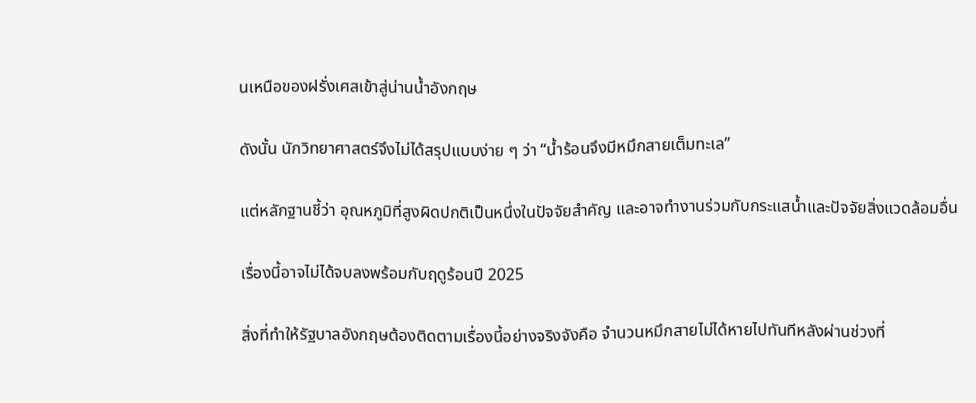นเหนือของฝรั่งเศสเข้าสู่น่านน้ำอังกฤษ

ดังนั้น นักวิทยาศาสตร์จึงไม่ได้สรุปแบบง่าย ๆ ว่า “น้ำร้อนจึงมีหมึกสายเต็มทะเล”

แต่หลักฐานชี้ว่า อุณหภูมิที่สูงผิดปกติเป็นหนึ่งในปัจจัยสำคัญ และอาจทำงานร่วมกับกระแสน้ำและปัจจัยสิ่งแวดล้อมอื่น

เรื่องนี้อาจไม่ได้จบลงพร้อมกับฤดูร้อนปี 2025

สิ่งที่ทำให้รัฐบาลอังกฤษต้องติดตามเรื่องนี้อย่างจริงจังคือ จำนวนหมึกสายไม่ได้หายไปทันทีหลังผ่านช่วงที่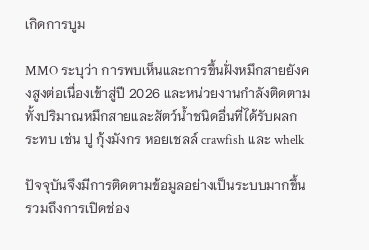เกิดการบูม

MMO ระบุว่า การพบเห็นและการขึ้นฝั่งหมึกสายยังคงสูงต่อเนื่องเข้าสู่ปี 2026 และหน่วยงานกำลังติดตามทั้งปริมาณหมึกสายและสัตว์น้ำชนิดอื่นที่ได้รับผลกระทบ เช่น ปู กุ้งมังกร หอยเชลล์ crawfish และ whelk

ปัจจุบันจึงมีการติดตามข้อมูลอย่างเป็นระบบมากขึ้น รวมถึงการเปิดช่อง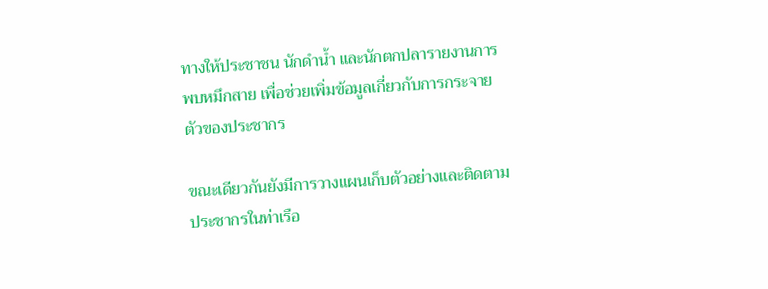ทางให้ประชาชน นักดำน้ำ และนักตกปลารายงานการพบหมึกสาย เพื่อช่วยเพิ่มข้อมูลเกี่ยวกับการกระจายตัวของประชากร

ขณะเดียวกันยังมีการวางแผนเก็บตัวอย่างและติดตามประชากรในท่าเรือ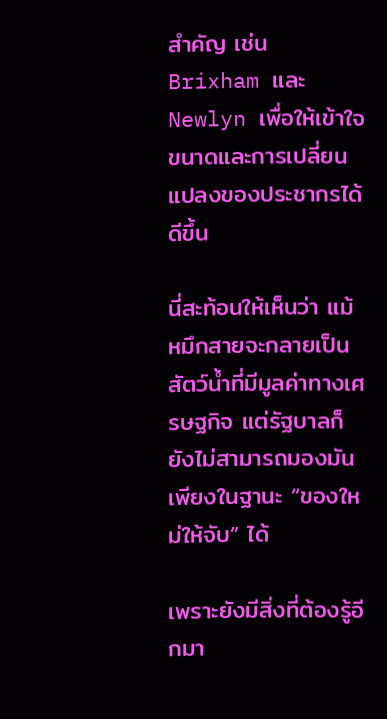สำคัญ เช่น Brixham และ Newlyn เพื่อให้เข้าใจขนาดและการเปลี่ยนแปลงของประชากรได้ดีขึ้น

นี่สะท้อนให้เห็นว่า แม้หมึกสายจะกลายเป็นสัตว์น้ำที่มีมูลค่าทางเศรษฐกิจ แต่รัฐบาลก็ยังไม่สามารถมองมันเพียงในฐานะ “ของใหม่ให้จับ” ได้

เพราะยังมีสิ่งที่ต้องรู้อีกมา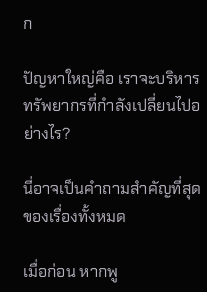ก

ปัญหาใหญ่คือ เราจะบริหารทรัพยากรที่กำลังเปลี่ยนไปอย่างไร?

นี่อาจเป็นคำถามสำคัญที่สุดของเรื่องทั้งหมด

เมื่อก่อน หากพู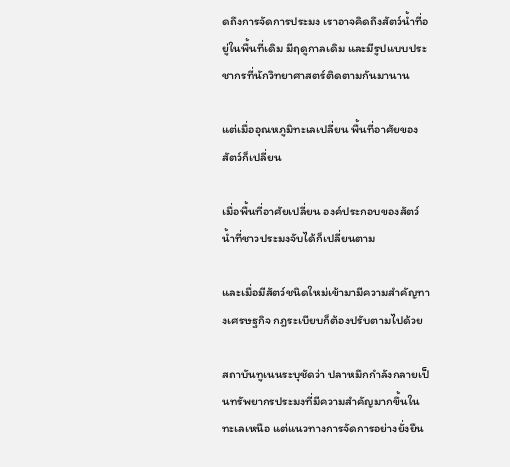ดถึงการจัดการประมง เราอาจคิดถึงสัตว์น้ำที่อยู่ในพื้นที่เดิม มีฤดูกาลเดิม และมีรูปแบบประชากรที่นักวิทยาศาสตร์ติดตามกันมานาน

แต่เมื่ออุณหภูมิทะเลเปลี่ยน พื้นที่อาศัยของสัตว์ก็เปลี่ยน

เมื่อพื้นที่อาศัยเปลี่ยน องค์ประกอบของสัตว์น้ำที่ชาวประมงจับได้ก็เปลี่ยนตาม

และเมื่อมีสัตว์ชนิดใหม่เข้ามามีความสำคัญทางเศรษฐกิจ กฎระเบียบก็ต้องปรับตามไปด้วย

สถาบันทูเนนระบุชัดว่า ปลาหมึกกำลังกลายเป็นทรัพยากรประมงที่มีความสำคัญมากขึ้นในทะเลเหนือ แต่แนวทางการจัดการอย่างยั่งยืน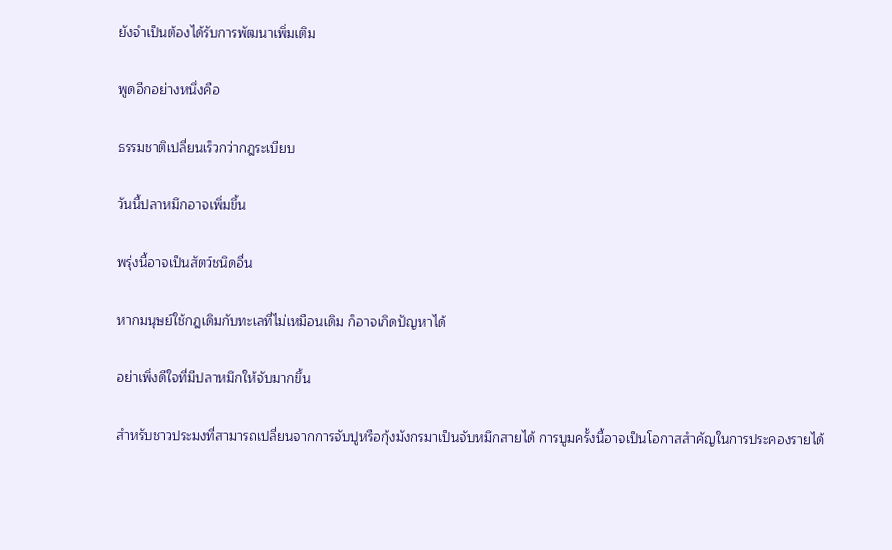ยังจำเป็นต้องได้รับการพัฒนาเพิ่มเติม

พูดอีกอย่างหนึ่งคือ

ธรรมชาติเปลี่ยนเร็วกว่ากฎระเบียบ

วันนี้ปลาหมึกอาจเพิ่มขึ้น

พรุ่งนี้อาจเป็นสัตว์ชนิดอื่น

หากมนุษย์ใช้กฎเดิมกับทะเลที่ไม่เหมือนเดิม ก็อาจเกิดปัญหาได้

อย่าเพิ่งดีใจที่มีปลาหมึกให้จับมากขึ้น

สำหรับชาวประมงที่สามารถเปลี่ยนจากการจับปูหรือกุ้งมังกรมาเป็นจับหมึกสายได้ การบูมครั้งนี้อาจเป็นโอกาสสำคัญในการประคองรายได้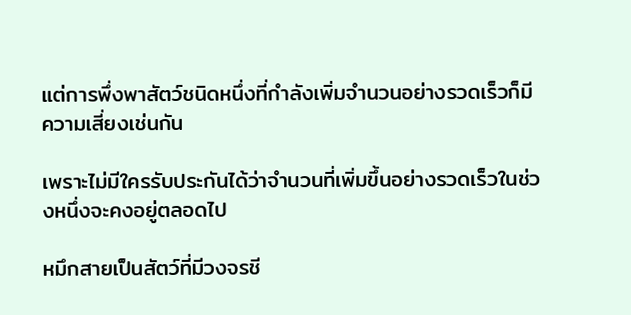แต่การพึ่งพาสัตว์ชนิดหนึ่งที่กำลังเพิ่มจำนวนอย่างรวดเร็วก็มีความเสี่ยงเช่นกัน

เพราะไม่มีใครรับประกันได้ว่าจำนวนที่เพิ่มขึ้นอย่างรวดเร็วในช่วงหนึ่งจะคงอยู่ตลอดไป

หมึกสายเป็นสัตว์ที่มีวงจรชี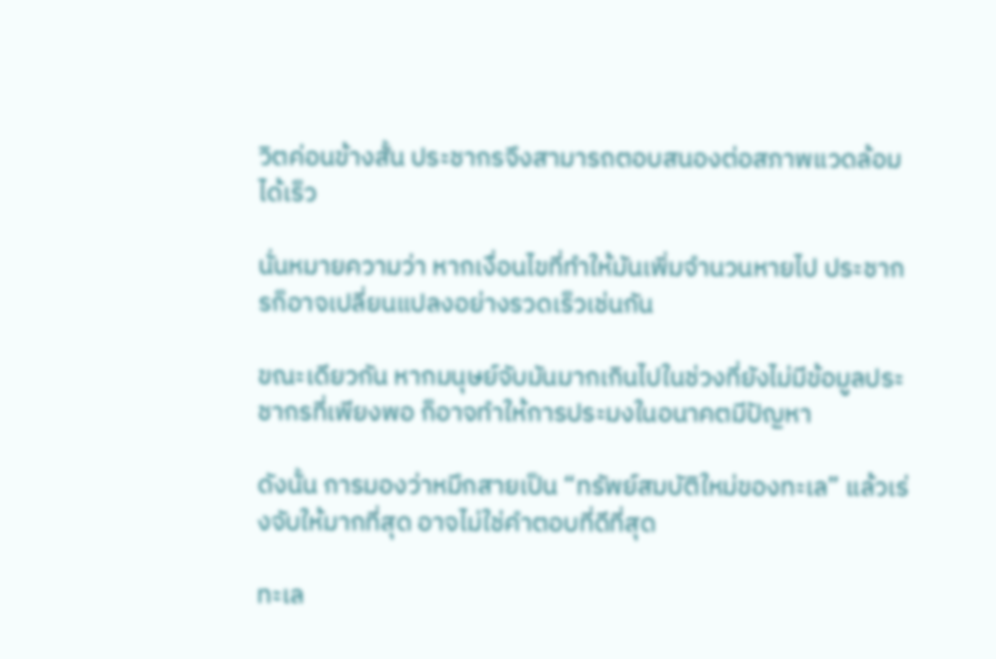วิตค่อนข้างสั้น ประชากรจึงสามารถตอบสนองต่อสภาพแวดล้อมได้เร็ว

นั่นหมายความว่า หากเงื่อนไขที่ทำให้มันเพิ่มจำนวนหายไป ประชากรก็อาจเปลี่ยนแปลงอย่างรวดเร็วเช่นกัน

ขณะเดียวกัน หากมนุษย์จับมันมากเกินไปในช่วงที่ยังไม่มีข้อมูลประชากรที่เพียงพอ ก็อาจทำให้การประมงในอนาคตมีปัญหา

ดังนั้น การมองว่าหมึกสายเป็น “ทรัพย์สมบัติใหม่ของทะเล” แล้วเร่งจับให้มากที่สุด อาจไม่ใช่คำตอบที่ดีที่สุด

ทะเล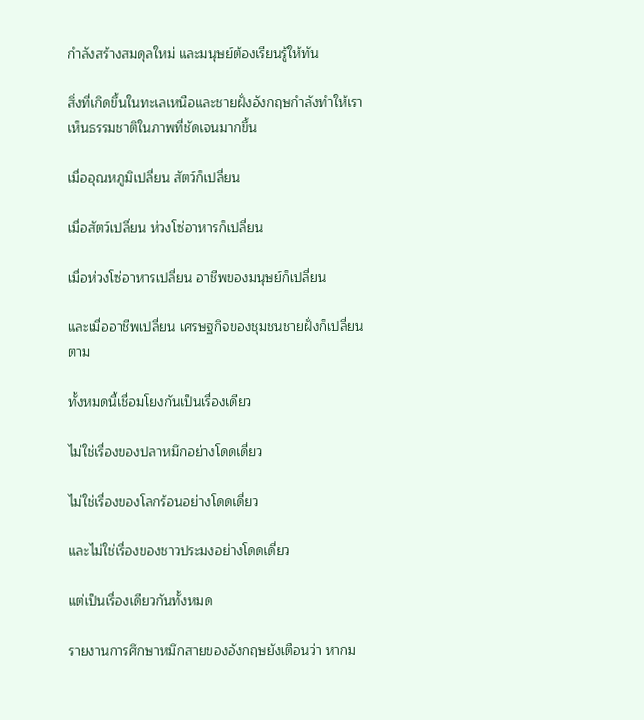กำลังสร้างสมดุลใหม่ และมนุษย์ต้องเรียนรู้ให้ทัน

สิ่งที่เกิดขึ้นในทะเลเหนือและชายฝั่งอังกฤษกำลังทำให้เราเห็นธรรมชาติในภาพที่ชัดเจนมากขึ้น

เมื่ออุณหภูมิเปลี่ยน สัตว์ก็เปลี่ยน

เมื่อสัตว์เปลี่ยน ห่วงโซ่อาหารก็เปลี่ยน

เมื่อห่วงโซ่อาหารเปลี่ยน อาชีพของมนุษย์ก็เปลี่ยน

และเมื่ออาชีพเปลี่ยน เศรษฐกิจของชุมชนชายฝั่งก็เปลี่ยนตาม

ทั้งหมดนี้เชื่อมโยงกันเป็นเรื่องเดียว

ไม่ใช่เรื่องของปลาหมึกอย่างโดดเดี่ยว

ไม่ใช่เรื่องของโลกร้อนอย่างโดดเดี่ยว

และไม่ใช่เรื่องของชาวประมงอย่างโดดเดี่ยว

แต่เป็นเรื่องเดียวกันทั้งหมด

รายงานการศึกษาหมึกสายของอังกฤษยังเตือนว่า หากม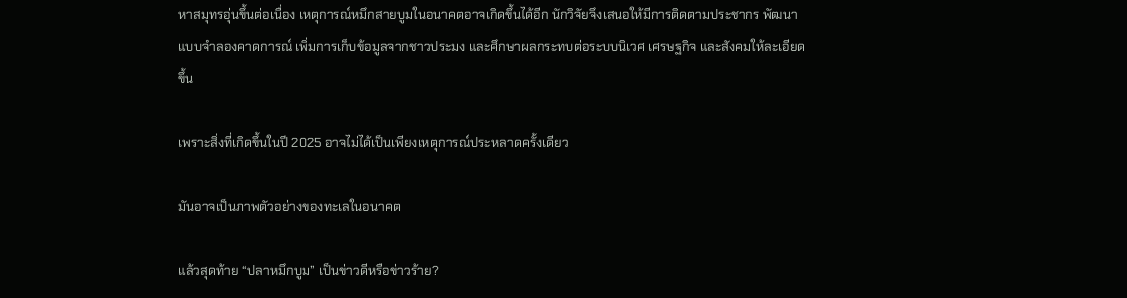หาสมุทรอุ่นขึ้นต่อเนื่อง เหตุการณ์หมึกสายบูมในอนาคตอาจเกิดขึ้นได้อีก นักวิจัยจึงเสนอให้มีการติดตามประชากร พัฒนาแบบจำลองคาดการณ์ เพิ่มการเก็บข้อมูลจากชาวประมง และศึกษาผลกระทบต่อระบบนิเวศ เศรษฐกิจ และสังคมให้ละเอียดขึ้น

เพราะสิ่งที่เกิดขึ้นในปี 2025 อาจไม่ได้เป็นเพียงเหตุการณ์ประหลาดครั้งเดียว

มันอาจเป็นภาพตัวอย่างของทะเลในอนาคต

แล้วสุดท้าย “ปลาหมึกบูม” เป็นข่าวดีหรือข่าวร้าย?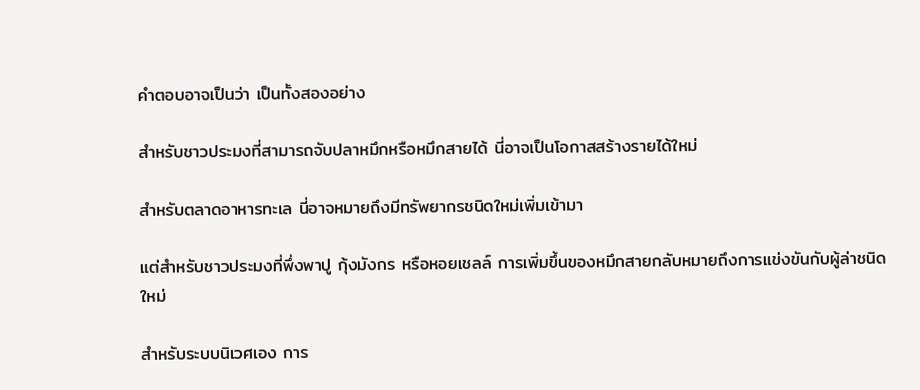คำตอบอาจเป็นว่า เป็นทั้งสองอย่าง

สำหรับชาวประมงที่สามารถจับปลาหมึกหรือหมึกสายได้ นี่อาจเป็นโอกาสสร้างรายได้ใหม่

สำหรับตลาดอาหารทะเล นี่อาจหมายถึงมีทรัพยากรชนิดใหม่เพิ่มเข้ามา

แต่สำหรับชาวประมงที่พึ่งพาปู กุ้งมังกร หรือหอยเชลล์ การเพิ่มขึ้นของหมึกสายกลับหมายถึงการแข่งขันกับผู้ล่าชนิดใหม่

สำหรับระบบนิเวศเอง การ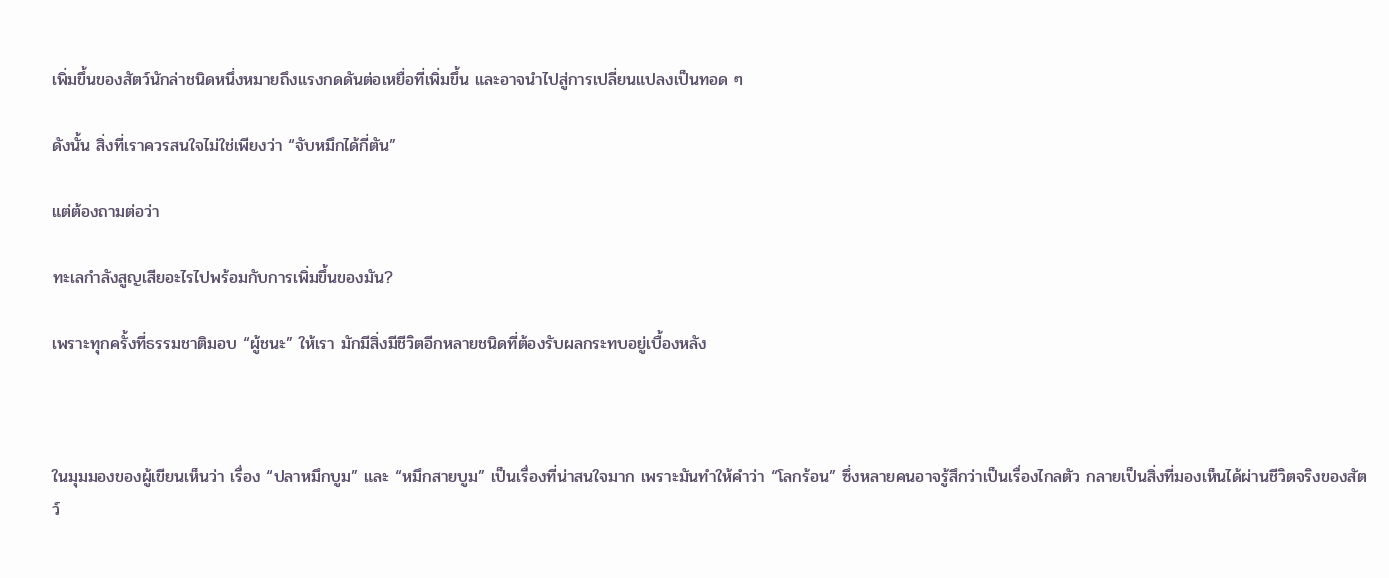เพิ่มขึ้นของสัตว์นักล่าชนิดหนึ่งหมายถึงแรงกดดันต่อเหยื่อที่เพิ่มขึ้น และอาจนำไปสู่การเปลี่ยนแปลงเป็นทอด ๆ

ดังนั้น สิ่งที่เราควรสนใจไม่ใช่เพียงว่า “จับหมึกได้กี่ตัน”

แต่ต้องถามต่อว่า

ทะเลกำลังสูญเสียอะไรไปพร้อมกับการเพิ่มขึ้นของมัน?

เพราะทุกครั้งที่ธรรมชาติมอบ “ผู้ชนะ” ให้เรา มักมีสิ่งมีชีวิตอีกหลายชนิดที่ต้องรับผลกระทบอยู่เบื้องหลัง



ในมุมมองของผู้เขียนเห็นว่า เรื่อง “ปลาหมึกบูม” และ “หมึกสายบูม” เป็นเรื่องที่น่าสนใจมาก เพราะมันทำให้คำว่า “โลกร้อน” ซึ่งหลายคนอาจรู้สึกว่าเป็นเรื่องไกลตัว กลายเป็นสิ่งที่มองเห็นได้ผ่านชีวิตจริงของสัตว์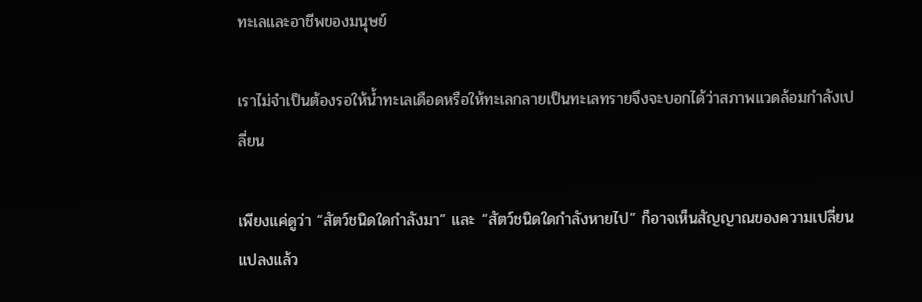ทะเลและอาชีพของมนุษย์

เราไม่จำเป็นต้องรอให้น้ำทะเลเดือดหรือให้ทะเลกลายเป็นทะเลทรายจึงจะบอกได้ว่าสภาพแวดล้อมกำลังเปลี่ยน

เพียงแค่ดูว่า “สัตว์ชนิดใดกำลังมา” และ “สัตว์ชนิดใดกำลังหายไป” ก็อาจเห็นสัญญาณของความเปลี่ยนแปลงแล้ว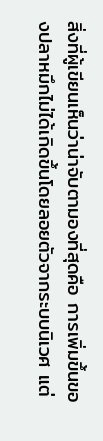สิ่งที่ผู้เขียนเห็นว่าน่าจับตามองที่สุดคือ การเพิ่มขึ้นของปลาหมึกไม่ได้เกิดขึ้นโดยลอยตัวจากระบบนิเวศ แต่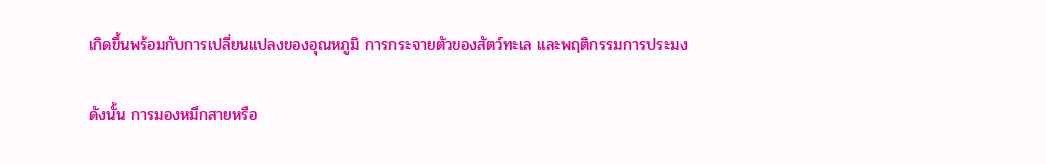เกิดขึ้นพร้อมกับการเปลี่ยนแปลงของอุณหภูมิ การกระจายตัวของสัตว์ทะเล และพฤติกรรมการประมง

ดังนั้น การมองหมึกสายหรือ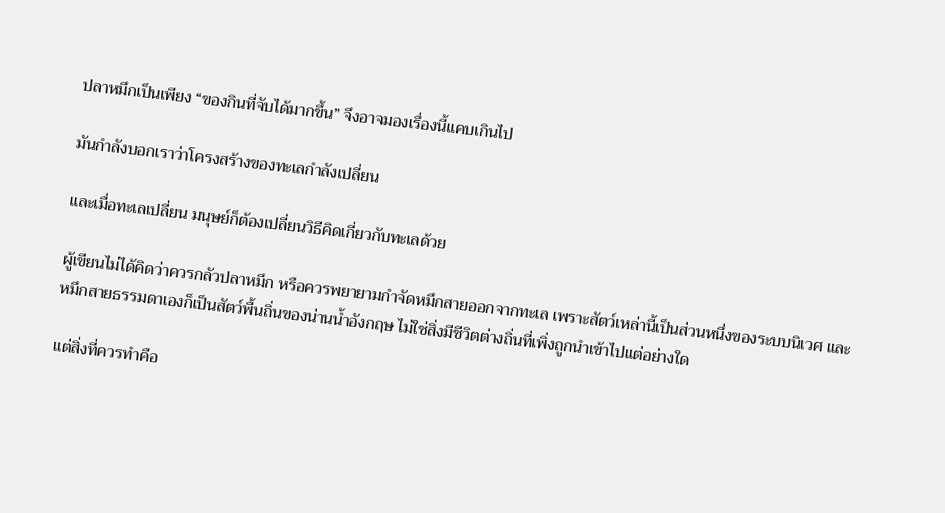ปลาหมึกเป็นเพียง “ของกินที่จับได้มากขึ้น” จึงอาจมองเรื่องนี้แคบเกินไป

มันกำลังบอกเราว่าโครงสร้างของทะเลกำลังเปลี่ยน

และเมื่อทะเลเปลี่ยน มนุษย์ก็ต้องเปลี่ยนวิธีคิดเกี่ยวกับทะเลด้วย

ผู้เขียนไม่ได้คิดว่าควรกลัวปลาหมึก หรือควรพยายามกำจัดหมึกสายออกจากทะเล เพราะสัตว์เหล่านี้เป็นส่วนหนึ่งของระบบนิเวศ และหมึกสายธรรมดาเองก็เป็นสัตว์พื้นถิ่นของน่านน้ำอังกฤษ ไม่ใช่สิ่งมีชีวิตต่างถิ่นที่เพิ่งถูกนำเข้าไปแต่อย่างใด

แต่สิ่งที่ควรทำคือ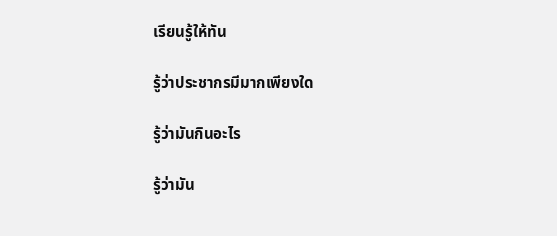เรียนรู้ให้ทัน

รู้ว่าประชากรมีมากเพียงใด

รู้ว่ามันกินอะไร

รู้ว่ามัน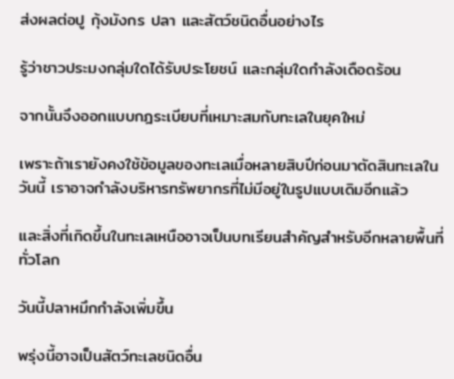ส่งผลต่อปู กุ้งมังกร ปลา และสัตว์ชนิดอื่นอย่างไร

รู้ว่าชาวประมงกลุ่มใดได้รับประโยชน์ และกลุ่มใดกำลังเดือดร้อน

จากนั้นจึงออกแบบกฎระเบียบที่เหมาะสมกับทะเลในยุคใหม่

เพราะถ้าเรายังคงใช้ข้อมูลของทะเลเมื่อหลายสิบปีก่อนมาตัดสินทะเลในวันนี้ เราอาจกำลังบริหารทรัพยากรที่ไม่มีอยู่ในรูปแบบเดิมอีกแล้ว

และสิ่งที่เกิดขึ้นในทะเลเหนืออาจเป็นบทเรียนสำคัญสำหรับอีกหลายพื้นที่ทั่วโลก

วันนี้ปลาหมึกกำลังเพิ่มขึ้น

พรุ่งนี้อาจเป็นสัตว์ทะเลชนิดอื่น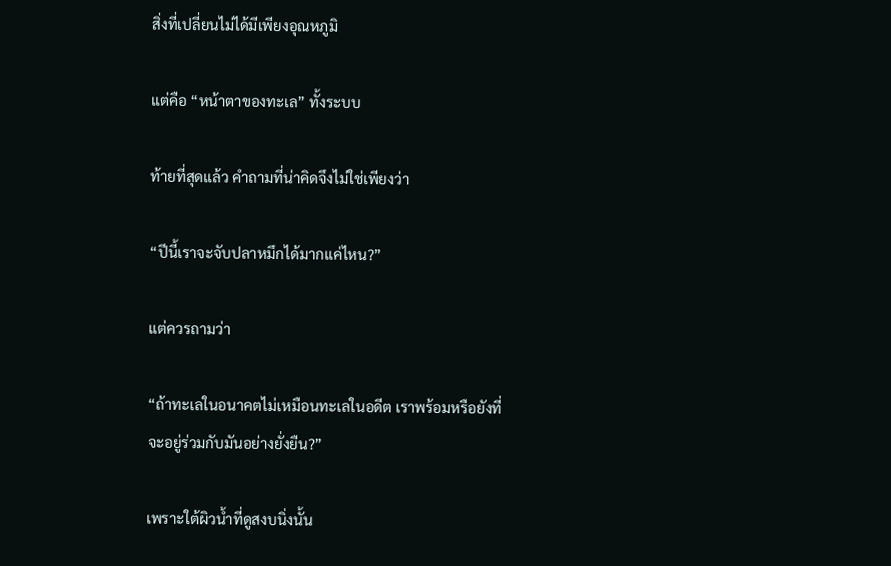สิ่งที่เปลี่ยนไม่ได้มีเพียงอุณหภูมิ

แต่คือ “หน้าตาของทะเล” ทั้งระบบ

ท้ายที่สุดแล้ว คำถามที่น่าคิดจึงไม่ใช่เพียงว่า

“ปีนี้เราจะจับปลาหมึกได้มากแค่ไหน?”

แต่ควรถามว่า

“ถ้าทะเลในอนาคตไม่เหมือนทะเลในอดีต เราพร้อมหรือยังที่จะอยู่ร่วมกับมันอย่างยั่งยืน?”

เพราะใต้ผิวน้ำที่ดูสงบนิ่งนั้น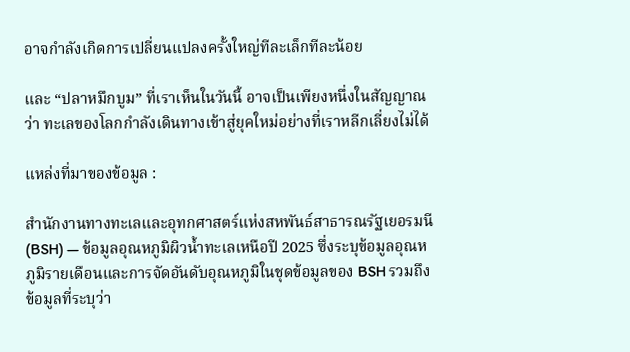อาจกำลังเกิดการเปลี่ยนแปลงครั้งใหญ่ทีละเล็กทีละน้อย

และ “ปลาหมึกบูม” ที่เราเห็นในวันนี้ อาจเป็นเพียงหนึ่งในสัญญาณว่า ทะเลของโลกกำลังเดินทางเข้าสู่ยุคใหม่อย่างที่เราหลีกเลี่ยงไม่ได้

แหล่งที่มาของข้อมูล :

สำนักงานทางทะเลและอุทกศาสตร์แห่งสหพันธ์สาธารณรัฐเยอรมนี (BSH) — ข้อมูลอุณหภูมิผิวน้ำทะเลเหนือปี 2025 ซึ่งระบุข้อมูลอุณหภูมิรายเดือนและการจัดอันดับอุณหภูมิในชุดข้อมูลของ BSH รวมถึงข้อมูลที่ระบุว่า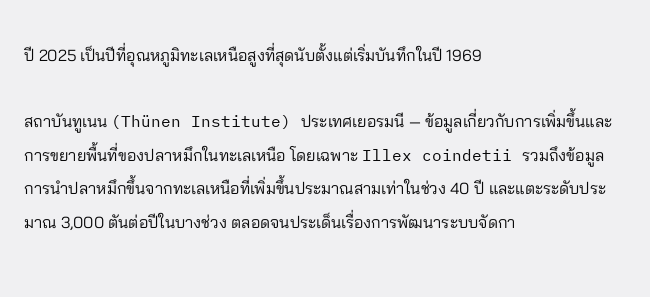ปี 2025 เป็นปีที่อุณหภูมิทะเลเหนือสูงที่สุดนับตั้งแต่เริ่มบันทึกในปี 1969

สถาบันทูเนน (Thünen Institute) ประเทศเยอรมนี — ข้อมูลเกี่ยวกับการเพิ่มขึ้นและการขยายพื้นที่ของปลาหมึกในทะเลเหนือ โดยเฉพาะ Illex coindetii รวมถึงข้อมูลการนำปลาหมึกขึ้นจากทะเลเหนือที่เพิ่มขึ้นประมาณสามเท่าในช่วง 40 ปี และแตะระดับประมาณ 3,000 ตันต่อปีในบางช่วง ตลอดจนประเด็นเรื่องการพัฒนาระบบจัดกา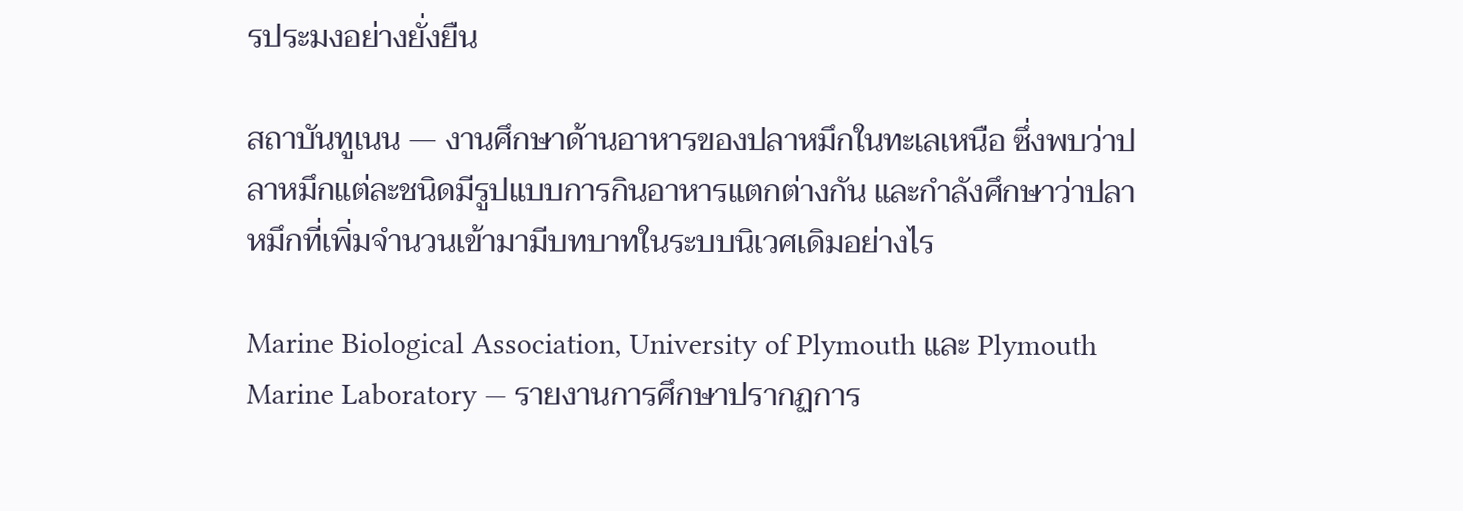รประมงอย่างยั่งยืน

สถาบันทูเนน — งานศึกษาด้านอาหารของปลาหมึกในทะเลเหนือ ซึ่งพบว่าปลาหมึกแต่ละชนิดมีรูปแบบการกินอาหารแตกต่างกัน และกำลังศึกษาว่าปลาหมึกที่เพิ่มจำนวนเข้ามามีบทบาทในระบบนิเวศเดิมอย่างไร

Marine Biological Association, University of Plymouth และ Plymouth Marine Laboratory — รายงานการศึกษาปรากฏการ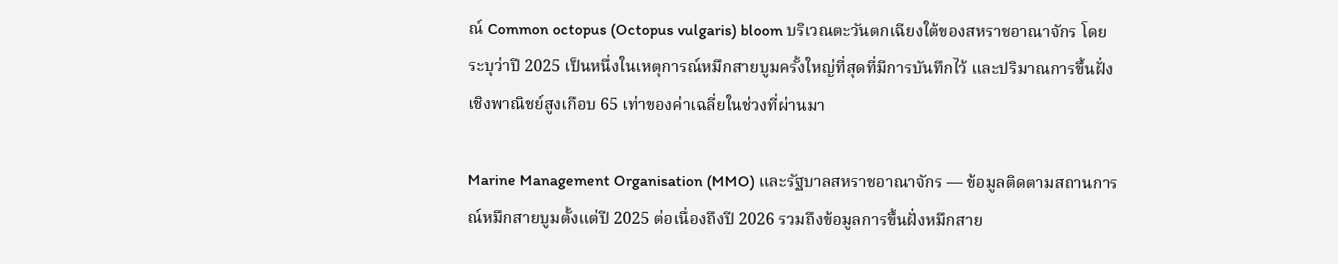ณ์ Common octopus (Octopus vulgaris) bloom บริเวณตะวันตกเฉียงใต้ของสหราชอาณาจักร โดยระบุว่าปี 2025 เป็นหนึ่งในเหตุการณ์หมึกสายบูมครั้งใหญ่ที่สุดที่มีการบันทึกไว้ และปริมาณการขึ้นฝั่งเชิงพาณิชย์สูงเกือบ 65 เท่าของค่าเฉลี่ยในช่วงที่ผ่านมา

Marine Management Organisation (MMO) และรัฐบาลสหราชอาณาจักร — ข้อมูลติดตามสถานการณ์หมึกสายบูมตั้งแต่ปี 2025 ต่อเนื่องถึงปี 2026 รวมถึงข้อมูลการขึ้นฝั่งหมึกสาย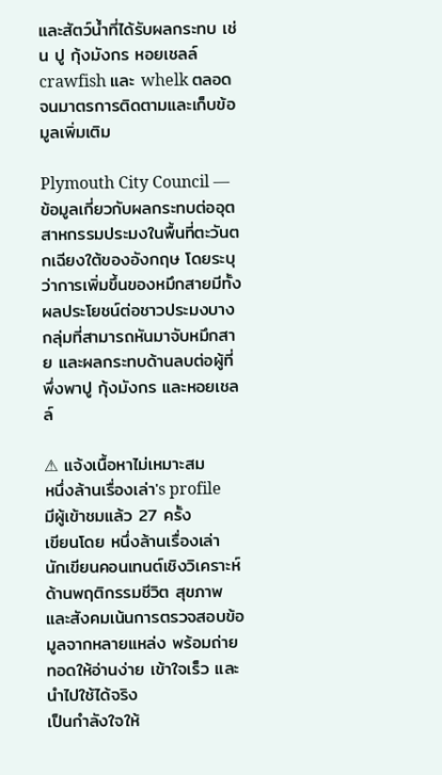และสัตว์น้ำที่ได้รับผลกระทบ เช่น ปู กุ้งมังกร หอยเชลล์ crawfish และ whelk ตลอดจนมาตรการติดตามและเก็บข้อมูลเพิ่มเติม

Plymouth City Council — ข้อมูลเกี่ยวกับผลกระทบต่ออุตสาหกรรมประมงในพื้นที่ตะวันตกเฉียงใต้ของอังกฤษ โดยระบุว่าการเพิ่มขึ้นของหมึกสายมีทั้งผลประโยชน์ต่อชาวประมงบางกลุ่มที่สามารถหันมาจับหมึกสาย และผลกระทบด้านลบต่อผู้ที่พึ่งพาปู กุ้งมังกร และหอยเชลล์

⚠ แจ้งเนื้อหาไม่เหมาะสม
หนึ่งล้านเรื่องเล่า's profile
มีผู้เข้าชมแล้ว 27 ครั้ง
เขียนโดย หนึ่งล้านเรื่องเล่า
นักเขียนคอนเทนต์เชิงวิเคราะห์ด้านพฤติกรรมชีวิต สุขภาพ และสังคมเน้นการตรวจสอบข้อมูลจากหลายแหล่ง พร้อมถ่ายทอดให้อ่านง่าย เข้าใจเร็ว และนำไปใช้ได้จริง
เป็นกำลังใจให้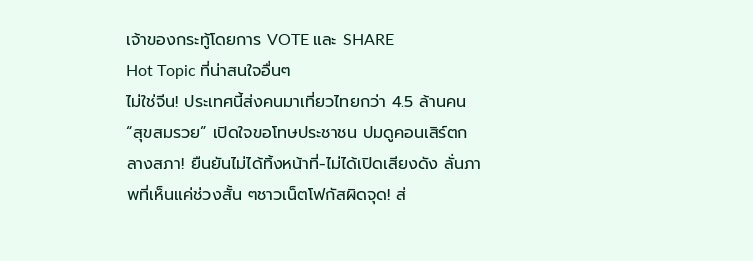เจ้าของกระทู้โดยการ VOTE และ SHARE
Hot Topic ที่น่าสนใจอื่นๆ
ไม่ใช่จีน! ประเทศนี้ส่งคนมาเที่ยวไทยกว่า 4.5 ล้านคน“สุขสมรวย” เปิดใจขอโทษประชาชน ปมดูคอนเสิร์ตกลางสภา! ยืนยันไม่ได้ทิ้งหน้าที่-ไม่ได้เปิดเสียงดัง ลั่นภาพที่เห็นแค่ช่วงสั้น ๆชาวเน็ตโฟกัสผิดจุด! ส่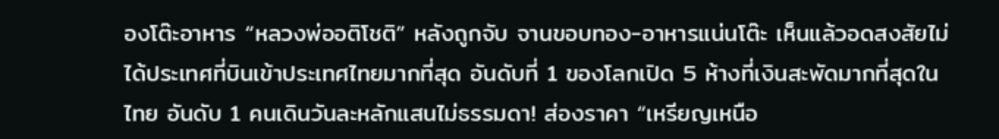องโต๊ะอาหาร “หลวงพ่ออติโชติ” หลังถูกจับ จานขอบทอง-อาหารแน่นโต๊ะ เห็นแล้วอดสงสัยไม่ได้ประเทศที่บินเข้าประเทศไทยมากที่สุด อันดับที่ 1 ของโลกเปิด 5 ห้างที่เงินสะพัดมากที่สุดในไทย อันดับ 1 คนเดินวันละหลักแสนไม่ธรรมดา! ส่องราคา “เหรียญเหนือ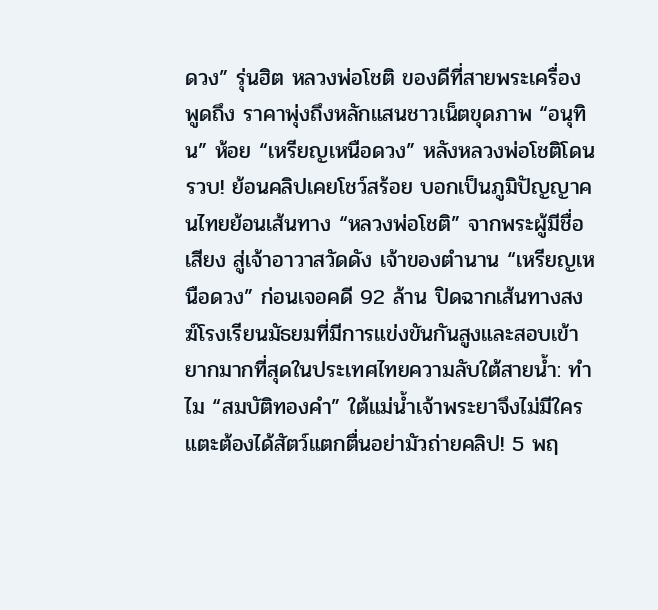ดวง” รุ่นฮิต หลวงพ่อโชติ ของดีที่สายพระเครื่องพูดถึง ราคาพุ่งถึงหลักแสนชาวเน็ตขุดภาพ “อนุทิน” ห้อย “เหรียญเหนือดวง” หลังหลวงพ่อโชติโดนรวบ! ย้อนคลิปเคยโชว์สร้อย บอกเป็นภูมิปัญญาคนไทยย้อนเส้นทาง “หลวงพ่อโชติ” จากพระผู้มีชื่อเสียง สู่เจ้าอาวาสวัดดัง เจ้าของตำนาน “เหรียญเหนือดวง” ก่อนเจอคดี 92 ล้าน ปิดฉากเส้นทางสงฆ์โรงเรียนมัธยมที่มีการแข่งขันกันสูงและสอบเข้ายากมากที่สุดในประเทศไทยความลับใต้สายน้ำ: ทำไม “สมบัติทองคำ” ใต้แม่น้ำเจ้าพระยาจึงไม่มีใครแตะต้องได้สัตว์แตกตื่นอย่ามัวถ่ายคลิป! 5 พฤ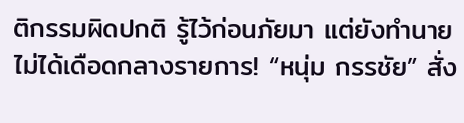ติกรรมผิดปกติ รู้ไว้ก่อนภัยมา แต่ยังทำนายไม่ได้เดือดกลางรายการ! “หนุ่ม กรรชัย” สั่ง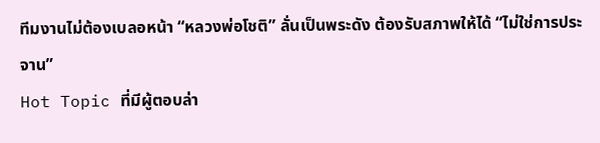ทีมงานไม่ต้องเบลอหน้า “หลวงพ่อโชติ” ลั่นเป็นพระดัง ต้องรับสภาพให้ได้ “ไม่ใช่การประจาน”
Hot Topic ที่มีผู้ตอบล่า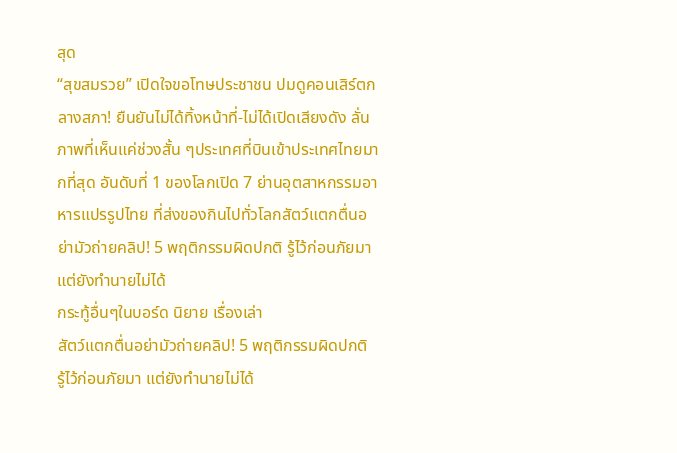สุด
“สุขสมรวย” เปิดใจขอโทษประชาชน ปมดูคอนเสิร์ตกลางสภา! ยืนยันไม่ได้ทิ้งหน้าที่-ไม่ได้เปิดเสียงดัง ลั่นภาพที่เห็นแค่ช่วงสั้น ๆประเทศที่บินเข้าประเทศไทยมากที่สุด อันดับที่ 1 ของโลกเปิด 7 ย่านอุตสาหกรรมอาหารแปรรูปไทย ที่ส่งของกินไปทั่วโลกสัตว์แตกตื่นอย่ามัวถ่ายคลิป! 5 พฤติกรรมผิดปกติ รู้ไว้ก่อนภัยมา แต่ยังทำนายไม่ได้
กระทู้อื่นๆในบอร์ด นิยาย เรื่องเล่า
สัตว์แตกตื่นอย่ามัวถ่ายคลิป! 5 พฤติกรรมผิดปกติ รู้ไว้ก่อนภัยมา แต่ยังทำนายไม่ได้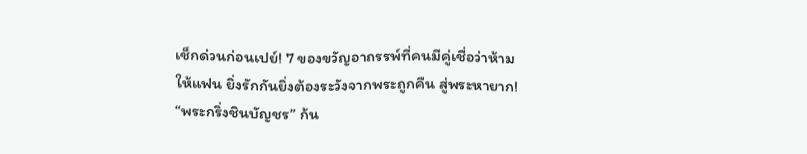เช็กด่วนก่อนเปย์! 7 ของขวัญอาถรรพ์ที่คนมีคู่เชื่อว่าห้ามให้แฟน ยิ่งรักกันยิ่งต้องระวังจากพระถูกคืน สู่พระหายาก! “พระกริ่งชินบัญชร” ก้น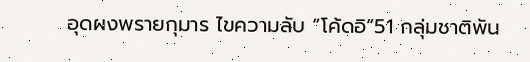อุดผงพรายกุมาร ไขความลับ “โค้ดอิ”51 กลุ่มชาติพัน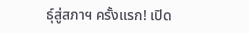ธุ์สู่สภาฯ ครั้งแรก! เปิด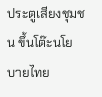ประตูเสียงชุมชน ขึ้นโต๊ะนโยบายไทย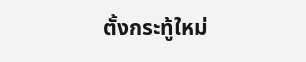ตั้งกระทู้ใหม่